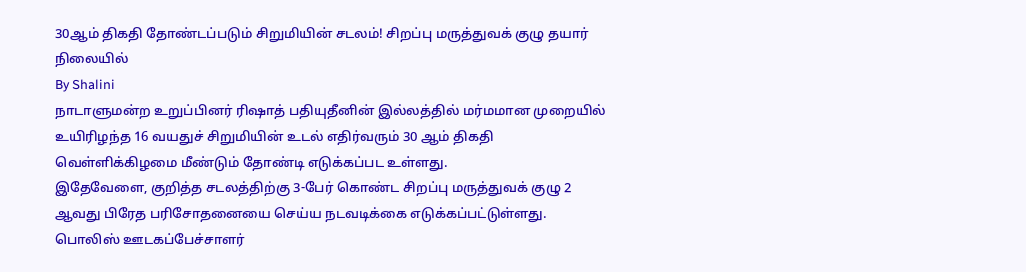30ஆம் திகதி தோண்டப்படும் சிறுமியின் சடலம்! சிறப்பு மருத்துவக் குழு தயார் நிலையில்
By Shalini
நாடாளுமன்ற உறுப்பினர் ரிஷாத் பதியுதீனின் இல்லத்தில் மர்மமான முறையில் உயிரிழந்த 16 வயதுச் சிறுமியின் உடல் எதிர்வரும் 30 ஆம் திகதி வெள்ளிக்கிழமை மீண்டும் தோண்டி எடுக்கப்பட உள்ளது.
இதேவேளை, குறித்த சடலத்திற்கு 3-பேர் கொண்ட சிறப்பு மருத்துவக் குழு 2 ஆவது பிரேத பரிசோதனையை செய்ய நடவடிக்கை எடுக்கப்பட்டுள்ளது.
பொலிஸ் ஊடகப்பேச்சாளர்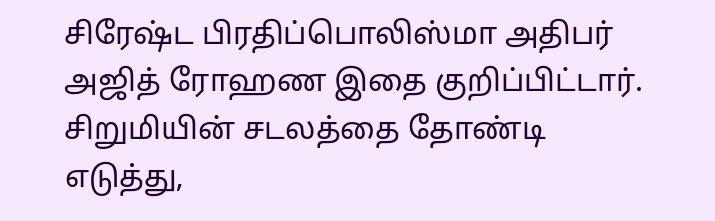சிரேஷ்ட பிரதிப்பொலிஸ்மா அதிபர் அஜித் ரோஹண இதை குறிப்பிட்டார்.
சிறுமியின் சடலத்தை தோண்டி எடுத்து,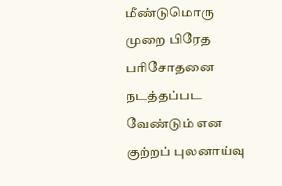மீண்டுமொரு முறை பிரேத பரிசோதனை நடத்தப்பட வேண்டும் என குற்றப் புலனாய்வு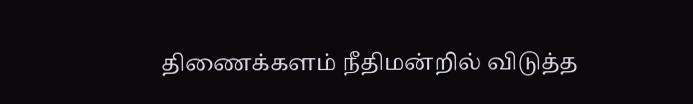திணைக்களம் நீதிமன்றில் விடுத்த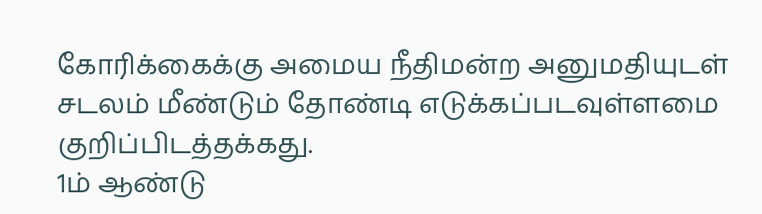கோரிக்கைக்கு அமைய நீதிமன்ற அனுமதியுடள் சடலம் மீண்டும் தோண்டி எடுக்கப்படவுள்ளமை குறிப்பிடத்தக்கது.
1ம் ஆண்டு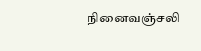நினைவஞ்சலி